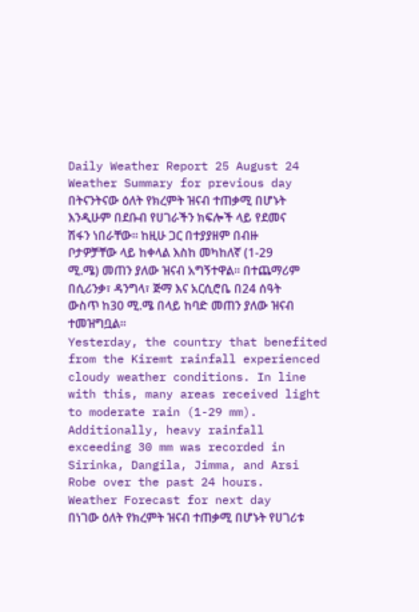Daily Weather Report 25 August 24
Weather Summary for previous day
በትናንትናው ዕለት የክረምት ዝናብ ተጠቃሚ በሆኑት እንዲሁም በደቡብ የሀገራችን ክፍሎች ላይ የደመና ሽፋን ነበራቸው፡፡ ከዚሁ ጋር በተያያዘም በብዙ ቦታዎቻቸው ላይ ከቀላል እስከ መካከለኛ (1-29 ሚ.ሜ) መጠን ያለው ዝናብ አግኝተዋል። በተጨማሪም በሲሪንቃ፣ ዳንግላ፣ ጅማ እና አርሲሮቤ በ24 ሰዓት ውስጥ ከ30 ሚ.ሜ በላይ ከባድ መጠን ያለው ዝናብ ተመዝግቧል፡፡
Yesterday, the country that benefited from the Kiremt rainfall experienced cloudy weather conditions. In line with this, many areas received light to moderate rain (1-29 mm). Additionally, heavy rainfall exceeding 30 mm was recorded in Sirinka, Dangila, Jimma, and Arsi Robe over the past 24 hours.
Weather Forecast for next day
በነገው ዕለት የክረምት ዝናብ ተጠቃሚ በሆኑት የሀገሪቱ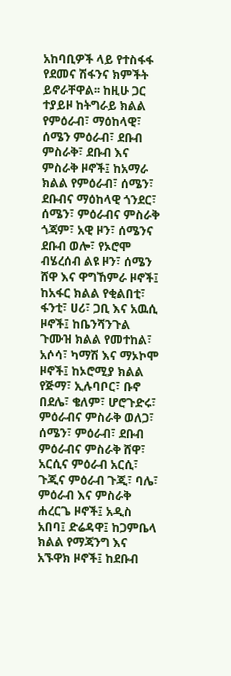አከባቢዎች ላይ የተስፋፋ የደመና ሽፋንና ክምችት ይኖራቸዋል፡፡ ከዚሁ ጋር ተያይዞ ከትግራይ ክልል የምዕራብ፣ ማዕከላዊ፣ ሰሜን ምዕራብ፣ ደቡብ ምስራቅ፣ ደቡብ እና ምስራቅ ዞኖች፤ ከአማራ ክልል የምዕራብ፣ ሰሜን፣ ደቡብና ማዕከላዊ ጎንደር፣ ሰሜን፣ ምዕራብና ምስራቅ ጎጃም፣ አዊ ዞን፣ ሰሜንና ደቡብ ወሎ፣ የኦሮሞ ብሄረሰብ ልዩ ዞን፣ ሰሜን ሸዋ እና ዋግኸምራ ዞኖች፤ ከአፋር ክልል የቂልበቲ፣ ፋንቲ፣ ሀሪ፣ ጋቢ እና አዉሲ ዞኖች፤ ከቤንሻንጉል ጉሙዝ ክልል የመተከል፣ አሶሳ፣ ካማሽ እና ማኦኮሞ ዞኖች፤ ከኦሮሚያ ክልል የጅማ፣ ኢሉባቦር፣ ቡኖ በደሌ፣ ቄለም፣ ሆሮጉድሩ፣ ምዕራብና ምስራቅ ወለጋ፣ ሰሜን፣ ምዕራብ፣ ደቡብ ምዕራብና ምስራቅ ሸዋ፣ አርሲና ምዕራብ አርሲ፣ ጉጂና ምዕራብ ጉጂ፣ ባሌ፣ ምዕራብ እና ምስራቅ ሐረርጌ ዞኖች፤ አዲስ አበባ፤ ድሬዳዋ፤ ከጋምቤላ ክልል የማጃንግ እና አኙዋክ ዞኖች፤ ከደቡብ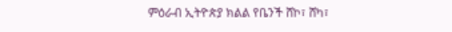ምዕራብ ኢትዮጵያ ክልል የቤንች ሸኮ፣ ሸካ፣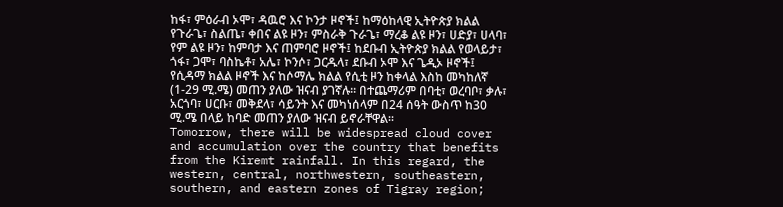ከፋ፣ ምዕራብ ኦሞ፣ ዳዉሮ እና ኮንታ ዞኖች፤ ከማዕከላዊ ኢትዮጵያ ክልል የጉራጌ፣ ስልጤ፣ ቀበና ልዩ ዞን፣ ምስራቅ ጉራጌ፣ ማረቆ ልዩ ዞን፣ ሀድያ፣ ሀላባ፣ የም ልዩ ዞን፣ ከምባታ እና ጠምባሮ ዞኖች፤ ከደቡብ ኢትዮጵያ ክልል የወላይታ፣ ጎፋ፣ ጋሞ፣ ባስኬቶ፣ አሌ፣ ኮንሶ፣ ጋርዱላ፣ ደቡብ ኦሞ እና ጌዲኦ ዞኖች፤ የሲዳማ ክልል ዞኖች እና ከሶማሌ ክልል የሲቲ ዞን ከቀላል እስከ መካከለኛ (1-29 ሚ.ሜ) መጠን ያለው ዝናብ ያገኛሉ፡፡ በተጨማሪም በባቲ፣ ወረባቦ፣ ቃሉ፣ አርጎባ፣ ሀርቡ፣ መቅደላ፣ ሳይንት እና መካነሰላም በ24 ሰዓት ውስጥ ከ30 ሚ.ሜ በላይ ከባድ መጠን ያለው ዝናብ ይኖራቸዋል፡፡
Tomorrow, there will be widespread cloud cover and accumulation over the country that benefits from the Kiremt rainfall. In this regard, the western, central, northwestern, southeastern, southern, and eastern zones of Tigray region;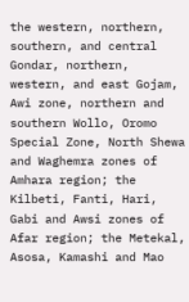the western, northern, southern, and central Gondar, northern, western, and east Gojam, Awi zone, northern and southern Wollo, Oromo Special Zone, North Shewa and Waghemra zones of Amhara region; the Kilbeti, Fanti, Hari, Gabi and Awsi zones of Afar region; the Metekal, Asosa, Kamashi and Mao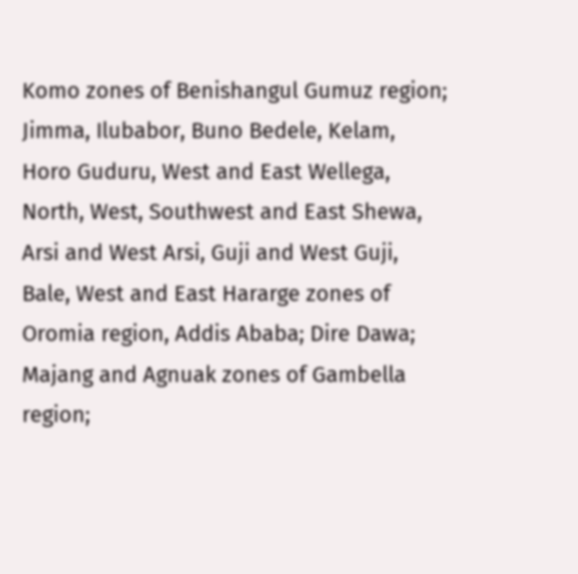Komo zones of Benishangul Gumuz region; Jimma, Ilubabor, Buno Bedele, Kelam, Horo Guduru, West and East Wellega, North, West, Southwest and East Shewa, Arsi and West Arsi, Guji and West Guji, Bale, West and East Hararge zones of Oromia region, Addis Ababa; Dire Dawa; Majang and Agnuak zones of Gambella region;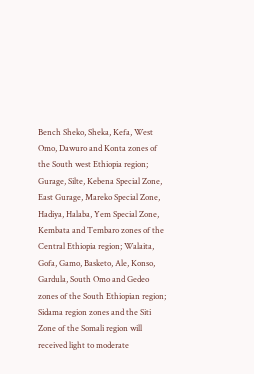Bench Sheko, Sheka, Kefa, West Omo, Dawuro and Konta zones of the South west Ethiopia region; Gurage, Silte, Kebena Special Zone, East Gurage, Mareko Special Zone, Hadiya, Halaba, Yem Special Zone, Kembata and Tembaro zones of the Central Ethiopia region; Walaita, Gofa, Gamo, Basketo, Ale, Konso, Gardula, South Omo and Gedeo zones of the South Ethiopian region; Sidama region zones and the Siti Zone of the Somali region will received light to moderate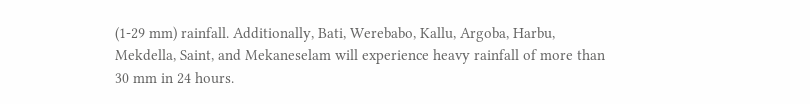(1-29 mm) rainfall. Additionally, Bati, Werebabo, Kallu, Argoba, Harbu, Mekdella, Saint, and Mekaneselam will experience heavy rainfall of more than 30 mm in 24 hours.